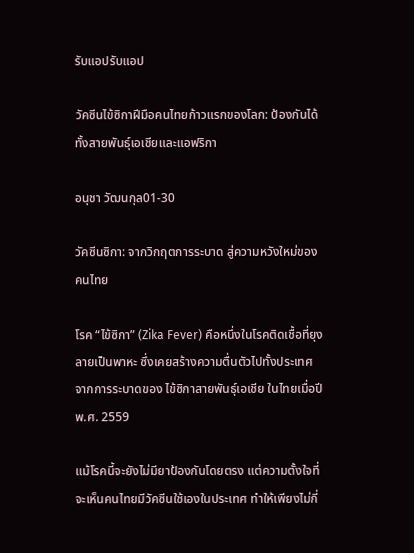รับแอปรับแอป

วัคซีนไข้ซิกาฝีมือคนไทยก้าวแรกของโลก: ป้องกันได้ทั้งสายพันธุ์เอเชียและแอฟริกา

อนุชา วัฒนกุล01-30

วัคซีนซิกา: จากวิกฤตการระบาด สู่ความหวังใหม่ของคนไทย

โรค “ไข้ซิกา” (Zika Fever) คือหนึ่งในโรคติดเชื้อที่ยุงลายเป็นพาหะ ซึ่งเคยสร้างความตื่นตัวไปทั้งประเทศจากการระบาดของ ไข้ซิกาสายพันธุ์เอเชีย ในไทยเมื่อปี พ.ศ. 2559

แม้โรคนี้จะยังไม่มียาป้องกันโดยตรง แต่ความตั้งใจที่จะเห็นคนไทยมีวัคซีนใช้เองในประเทศ ทำให้เพียงไม่กี่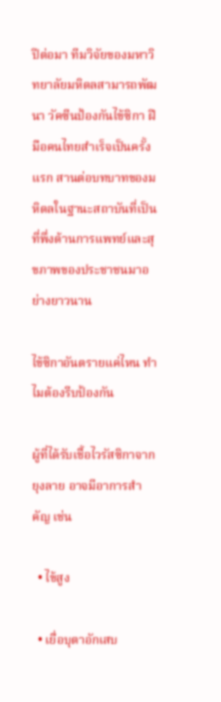ปีต่อมา ทีมวิจัยของมหาวิทยาลัยมหิดลสามารถพัฒนา วัคซีนป้องกันไข้ซิกา ฝีมือคนไทยสำเร็จเป็นครั้งแรก สานต่อบทบาทของมหิดลในฐานะสถาบันที่เป็นที่พึ่งด้านการแพทย์และสุขภาพของประชาชนมาอย่างยาวนาน

ไข้ซิกาอันตรายแค่ไหน ทำไมต้องรีบป้องกัน

ผู้ที่ได้รับเชื้อไวรัสซิกาจากยุงลาย อาจมีอาการสำคัญ เช่น

  • ไข้สูง

  • เยื่อบุตาอักเสบ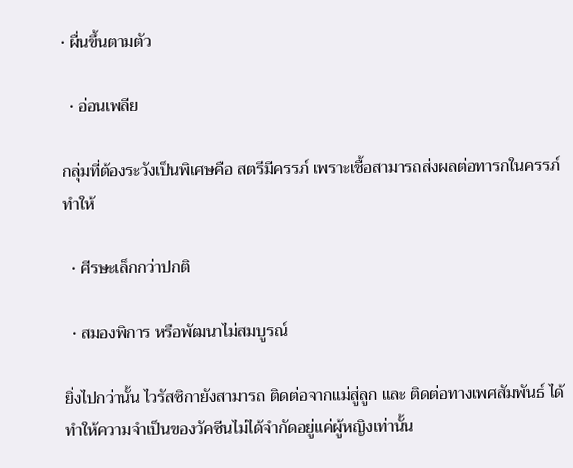• ผื่นขึ้นตามตัว

  • อ่อนเพลีย

กลุ่มที่ต้องระวังเป็นพิเศษคือ สตรีมีครรภ์ เพราะเชื้อสามารถส่งผลต่อทารกในครรภ์ ทำให้

  • ศีรษะเล็กกว่าปกติ

  • สมองพิการ หรือพัฒนาไม่สมบูรณ์

ยิ่งไปกว่านั้น ไวรัสซิกายังสามารถ ติดต่อจากแม่สู่ลูก และ ติดต่อทางเพศสัมพันธ์ ได้ ทำให้ความจำเป็นของวัคซีนไม่ได้จำกัดอยู่แค่ผู้หญิงเท่านั้น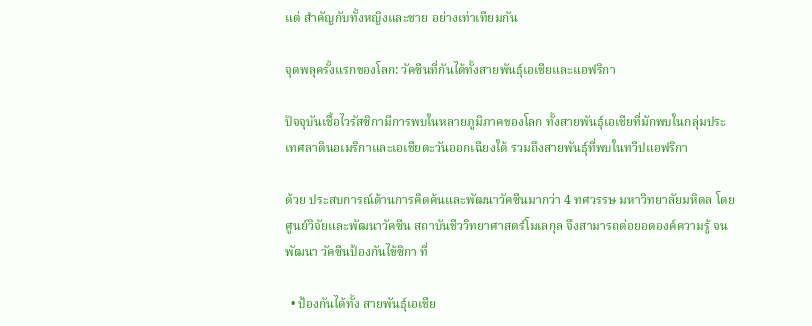แต่ สำคัญกับทั้งหญิงและชาย อย่างเท่าเทียมกัน

จุดพลุครั้งแรกของโลก: วัคซีนที่กันได้ทั้งสายพันธุ์เอเชียและแอฟริกา

ปัจจุบันเชื้อไวรัสซิกามีการพบในหลายภูมิภาคของโลก ทั้งสายพันธุ์เอเชียที่มักพบในกลุ่มประเทศลาตินอเมริกาและเอเชียตะวันออกเฉียงใต้ รวมถึงสายพันธุ์ที่พบในทวีปแอฟริกา

ด้วย ประสบการณ์ด้านการคิดค้นและพัฒนาวัคซีนมากว่า 4 ทศวรรษ มหาวิทยาลัยมหิดล โดย ศูนย์วิจัยและพัฒนาวัคซีน สถาบันชีววิทยาศาสตร์โมเลกุล จึงสามารถต่อยอดองค์ความรู้ จนพัฒนา วัคซีนป้องกันไข้ซิกา ที่

  • ป้องกันได้ทั้ง สายพันธุ์เอเชีย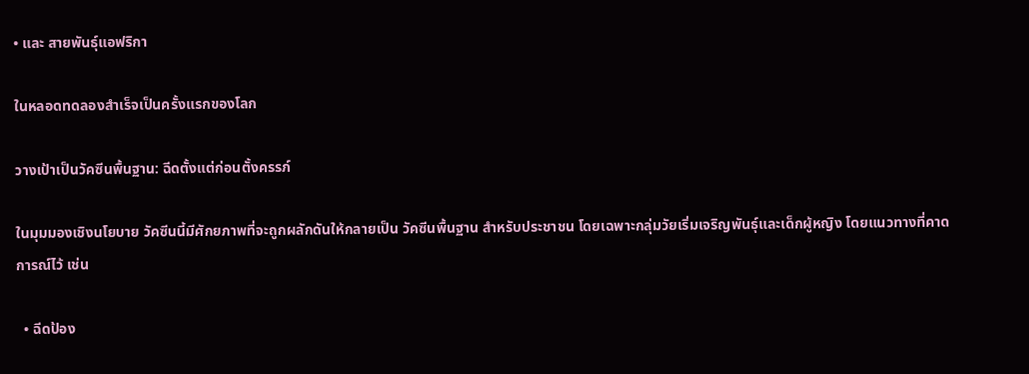• และ สายพันธุ์แอฟริกา

ในหลอดทดลองสำเร็จเป็นครั้งแรกของโลก

วางเป้าเป็นวัคซีนพื้นฐาน: ฉีดตั้งแต่ก่อนตั้งครรภ์

ในมุมมองเชิงนโยบาย วัคซีนนี้มีศักยภาพที่จะถูกผลักดันให้กลายเป็น วัคซีนพื้นฐาน สำหรับประชาชน โดยเฉพาะกลุ่มวัยเริ่มเจริญพันธุ์และเด็กผู้หญิง โดยแนวทางที่คาดการณ์ไว้ เช่น

  • ฉีดป้อง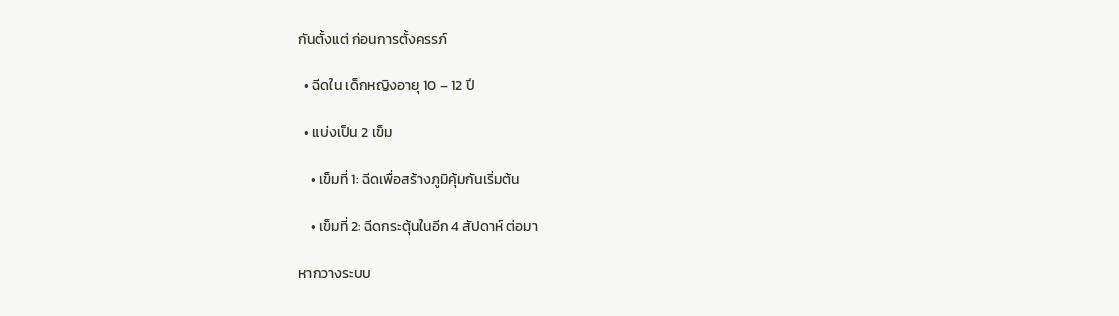กันตั้งแต่ ก่อนการตั้งครรภ์

  • ฉีดใน เด็กหญิงอายุ 10 – 12 ปี

  • แบ่งเป็น 2 เข็ม

    • เข็มที่ 1: ฉีดเพื่อสร้างภูมิคุ้มกันเริ่มต้น

    • เข็มที่ 2: ฉีดกระตุ้นในอีก 4 สัปดาห์ ต่อมา

หากวางระบบ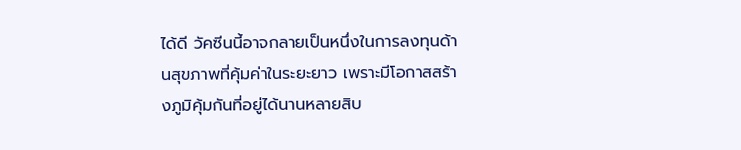ได้ดี วัคซีนนี้อาจกลายเป็นหนึ่งในการลงทุนด้านสุขภาพที่คุ้มค่าในระยะยาว เพราะมีโอกาสสร้างภูมิคุ้มกันที่อยู่ได้นานหลายสิบ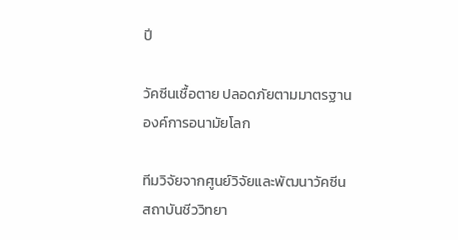ปี

วัคซีนเชื้อตาย ปลอดภัยตามมาตรฐานองค์การอนามัยโลก

ทีมวิจัยจากศูนย์วิจัยและพัฒนาวัคซีน สถาบันชีววิทยา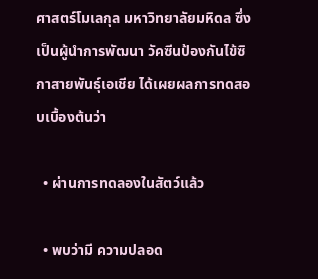ศาสตร์โมเลกุล มหาวิทยาลัยมหิดล ซึ่งเป็นผู้นำการพัฒนา วัคซีนป้องกันไข้ซิกาสายพันธุ์เอเชีย ได้เผยผลการทดสอบเบื้องต้นว่า

  • ผ่านการทดลองในสัตว์แล้ว

  • พบว่ามี ความปลอด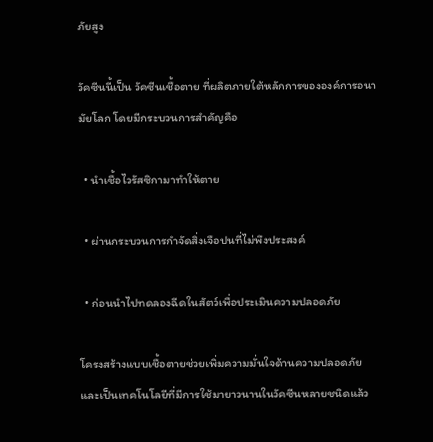ภัยสูง

วัคซีนนี้เป็น วัคซีนเชื้อตาย ที่ผลิตภายใต้หลักการขององค์การอนามัยโลก โดยมีกระบวนการสำคัญคือ

  • นำเชื้อไวรัสซิกามาทำให้ตาย

  • ผ่านกระบวนการกำจัดสิ่งเจือปนที่ไม่พึงประสงค์

  • ก่อนนำไปทดลองฉีดในสัตว์เพื่อประเมินความปลอดภัย

โครงสร้างแบบเชื้อตายช่วยเพิ่มความมั่นใจด้านความปลอดภัย และเป็นเทคโนโลยีที่มีการใช้มายาวนานในวัคซีนหลายชนิดแล้ว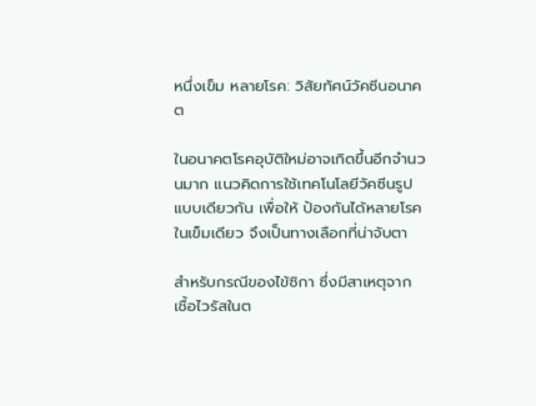หนึ่งเข็ม หลายโรค: วิสัยทัศน์วัคซีนอนาคต

ในอนาคตโรคอุบัติใหม่อาจเกิดขึ้นอีกจำนวนมาก แนวคิดการใช้เทคโนโลยีวัคซีนรูปแบบเดียวกัน เพื่อให้ ป้องกันได้หลายโรคในเข็มเดียว จึงเป็นทางเลือกที่น่าจับตา

สำหรับกรณีของไข้ซิกา ซึ่งมีสาเหตุจาก เชื้อไวรัสในต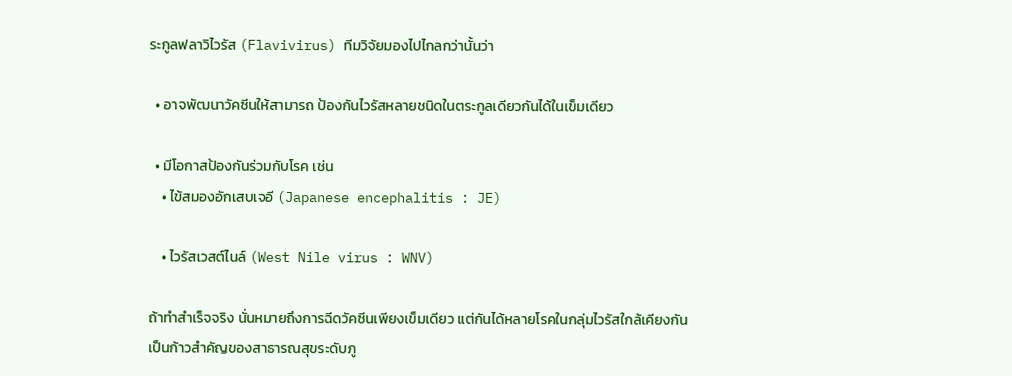ระกูลฟลาวิไวรัส (Flavivirus) ทีมวิจัยมองไปไกลกว่านั้นว่า

  • อาจพัฒนาวัคซีนให้สามารถ ป้องกันไวรัสหลายชนิดในตระกูลเดียวกันได้ในเข็มเดียว

  • มีโอกาสป้องกันร่วมกับโรค เช่น
    • ไข้สมองอักเสบเจอี (Japanese encephalitis : JE)

    • ไวรัสเวสต์ไนล์ (West Nile virus : WNV)

ถ้าทำสำเร็จจริง นั่นหมายถึงการฉีดวัคซีนเพียงเข็มเดียว แต่กันได้หลายโรคในกลุ่มไวรัสใกล้เคียงกัน เป็นก้าวสำคัญของสาธารณสุขระดับภู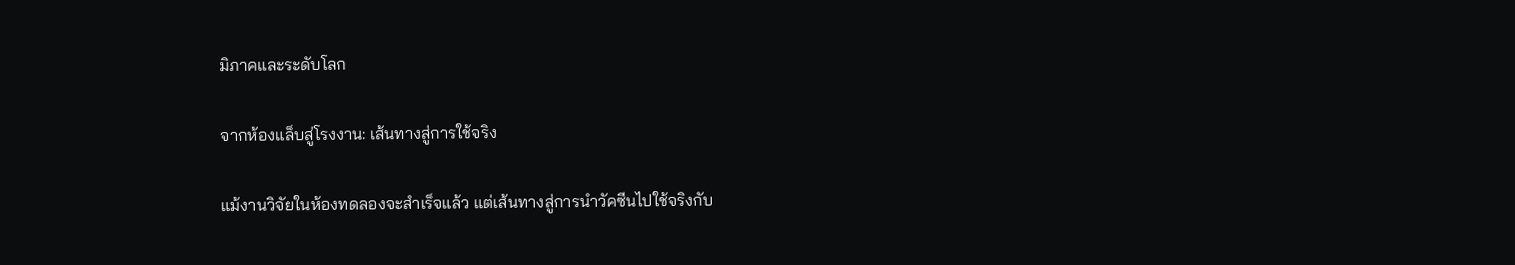มิภาคและระดับโลก

จากห้องแล็บสู่โรงงาน: เส้นทางสู่การใช้จริง

แม้งานวิจัยในห้องทดลองจะสำเร็จแล้ว แต่เส้นทางสู่การนำวัคซีนไปใช้จริงกับ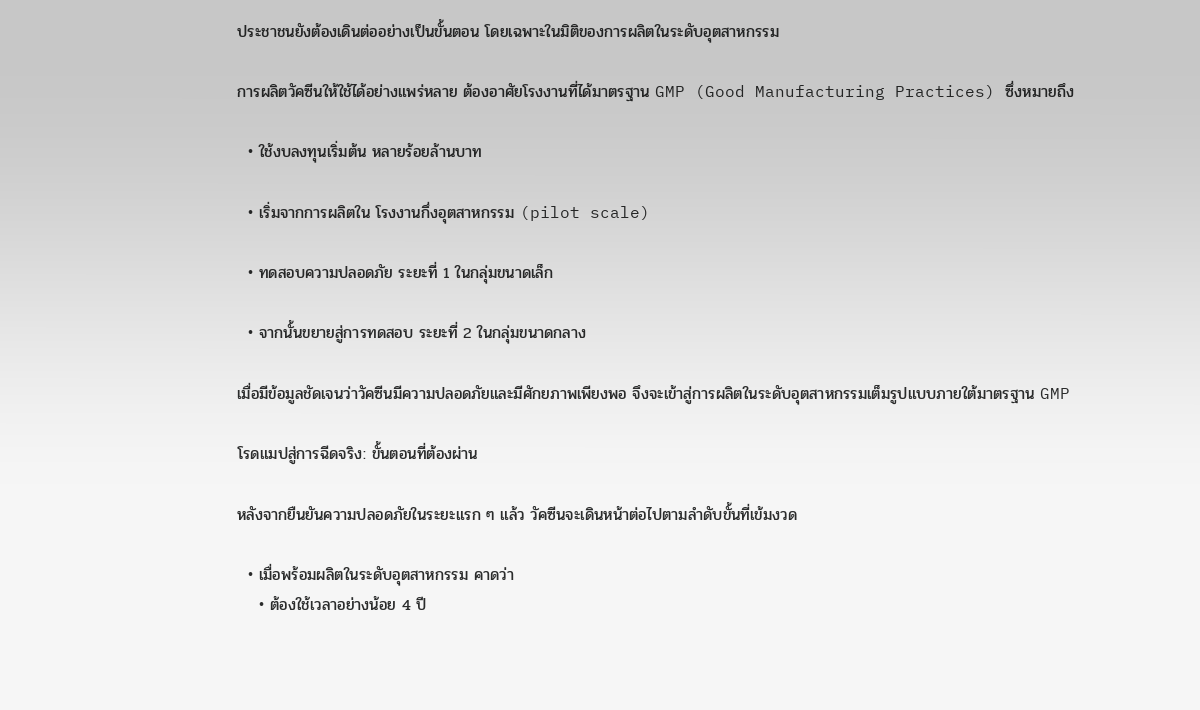ประชาชนยังต้องเดินต่ออย่างเป็นขั้นตอน โดยเฉพาะในมิติของการผลิตในระดับอุตสาหกรรม

การผลิตวัคซีนให้ใช้ได้อย่างแพร่หลาย ต้องอาศัยโรงงานที่ได้มาตรฐาน GMP (Good Manufacturing Practices) ซึ่งหมายถึง

  • ใช้งบลงทุนเริ่มต้น หลายร้อยล้านบาท

  • เริ่มจากการผลิตใน โรงงานกึ่งอุตสาหกรรม (pilot scale)

  • ทดสอบความปลอดภัย ระยะที่ 1 ในกลุ่มขนาดเล็ก

  • จากนั้นขยายสู่การทดสอบ ระยะที่ 2 ในกลุ่มขนาดกลาง

เมื่อมีข้อมูลชัดเจนว่าวัคซีนมีความปลอดภัยและมีศักยภาพเพียงพอ จึงจะเข้าสู่การผลิตในระดับอุตสาหกรรมเต็มรูปแบบภายใต้มาตรฐาน GMP

โรดแมปสู่การฉีดจริง: ขั้นตอนที่ต้องผ่าน

หลังจากยืนยันความปลอดภัยในระยะแรก ๆ แล้ว วัคซีนจะเดินหน้าต่อไปตามลำดับขั้นที่เข้มงวด

  • เมื่อพร้อมผลิตในระดับอุตสาหกรรม คาดว่า
    • ต้องใช้เวลาอย่างน้อย 4 ปี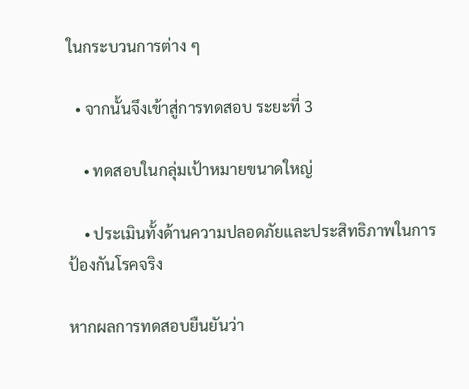ในกระบวนการต่าง ๆ

  • จากนั้นจึงเข้าสู่การทดสอบ ระยะที่ 3

    • ทดสอบในกลุ่มเป้าหมายขนาดใหญ่

    • ประเมินทั้งด้านความปลอดภัยและประสิทธิภาพในการป้องกันโรคจริง

หากผลการทดสอบยืนยันว่า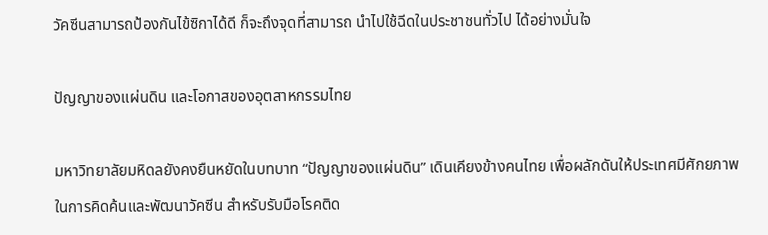วัคซีนสามารถป้องกันไข้ซิกาได้ดี ก็จะถึงจุดที่สามารถ นำไปใช้ฉีดในประชาชนทั่วไป ได้อย่างมั่นใจ

ปัญญาของแผ่นดิน และโอกาสของอุตสาหกรรมไทย

มหาวิทยาลัยมหิดลยังคงยืนหยัดในบทบาท “ปัญญาของแผ่นดิน” เดินเคียงข้างคนไทย เพื่อผลักดันให้ประเทศมีศักยภาพในการคิดค้นและพัฒนาวัคซีน สำหรับรับมือโรคติด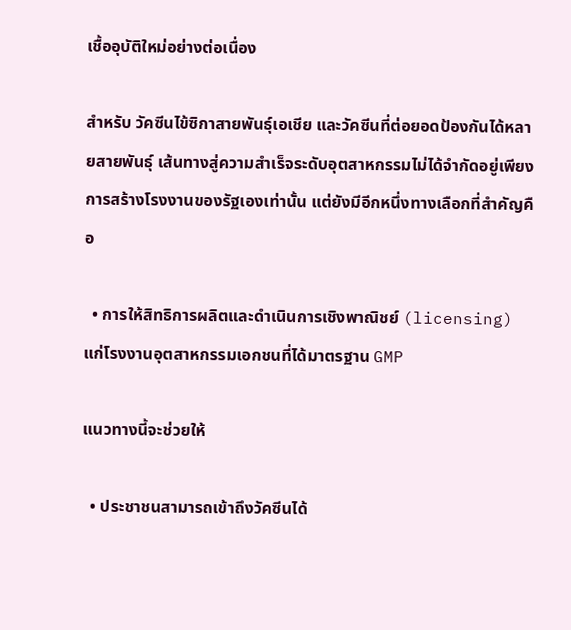เชื้ออุบัติใหม่อย่างต่อเนื่อง

สำหรับ วัคซีนไข้ซิกาสายพันธุ์เอเชีย และวัคซีนที่ต่อยอดป้องกันได้หลายสายพันธุ์ เส้นทางสู่ความสำเร็จระดับอุตสาหกรรมไม่ได้จำกัดอยู่เพียงการสร้างโรงงานของรัฐเองเท่านั้น แต่ยังมีอีกหนึ่งทางเลือกที่สำคัญคือ

  • การให้สิทธิการผลิตและดำเนินการเชิงพาณิชย์ (licensing) แก่โรงงานอุตสาหกรรมเอกชนที่ได้มาตรฐาน GMP

แนวทางนี้จะช่วยให้

  • ประชาชนสามารถเข้าถึงวัคซีนได้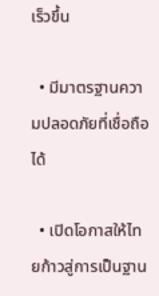เร็วขึ้น

  • มีมาตรฐานความปลอดภัยที่เชื่อถือได้

  • เปิดโอกาสให้ไทยก้าวสู่การเป็นฐาน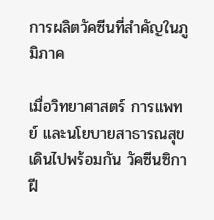การผลิตวัคซีนที่สำคัญในภูมิภาค

เมื่อวิทยาศาสตร์ การแพทย์ และนโยบายสาธารณสุขเดินไปพร้อมกัน วัคซีนซิกาฝี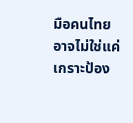มือคนไทยอาจไม่ใช่แค่เกราะป้อง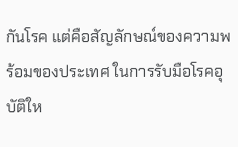กันโรค แต่คือสัญลักษณ์ของความพร้อมของประเทศ ในการรับมือโรคอุบัติให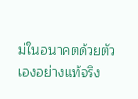ม่ในอนาคตด้วยตัวเองอย่างแท้จริง